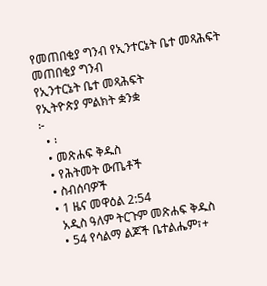የመጠበቂያ ግንብ የኢንተርኔት ቤተ መጻሕፍት
መጠበቂያ ግንብ
የኢንተርኔት ቤተ መጻሕፍት
የኢትዮጵያ ምልክት ቋንቋ
፦
  • ፡
  • መጽሐፍ ቅዱስ
  • የሕትመት ውጤቶች
  • ስብሰባዎች
  • 1 ዜና መዋዕል 2:54
    አዲስ ዓለም ትርጉም መጽሐፍ ቅዱስ
    • 54 የሳልማ ልጆች ቤተልሔም፣+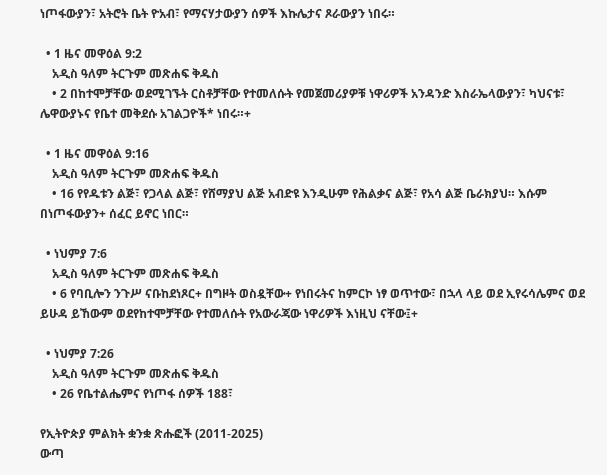ነጦፋውያን፣ አትሮት ቤት ዮአብ፣ የማናሃታውያን ሰዎች እኩሌታና ጾራውያን ነበሩ።

  • 1 ዜና መዋዕል 9:2
    አዲስ ዓለም ትርጉም መጽሐፍ ቅዱስ
    • 2 በከተሞቻቸው ወደሚገኙት ርስቶቻቸው የተመለሱት የመጀመሪያዎቹ ነዋሪዎች አንዳንድ እስራኤላውያን፣ ካህናቱ፣ ሌዋውያኑና የቤተ መቅደሱ አገልጋዮች* ነበሩ።+

  • 1 ዜና መዋዕል 9:16
    አዲስ ዓለም ትርጉም መጽሐፍ ቅዱስ
    • 16 የየዱቱን ልጅ፣ የጋላል ልጅ፣ የሸማያህ ልጅ አብድዩ እንዲሁም የሕልቃና ልጅ፣ የአሳ ልጅ ቤራክያህ። እሱም በነጦፋውያን+ ሰፈር ይኖር ነበር።

  • ነህምያ 7:6
    አዲስ ዓለም ትርጉም መጽሐፍ ቅዱስ
    • 6 የባቢሎን ንጉሥ ናቡከደነጾር+ በግዞት ወስዷቸው+ የነበሩትና ከምርኮ ነፃ ወጥተው፣ በኋላ ላይ ወደ ኢየሩሳሌምና ወደ ይሁዳ ይኸውም ወደየከተሞቻቸው የተመለሱት የአውራጃው ነዋሪዎች እነዚህ ናቸው፤+

  • ነህምያ 7:26
    አዲስ ዓለም ትርጉም መጽሐፍ ቅዱስ
    • 26 የቤተልሔምና የነጦፋ ሰዎች 188፣

የኢትዮጵያ ምልክት ቋንቋ ጽሑፎች (2011-2025)
ውጣ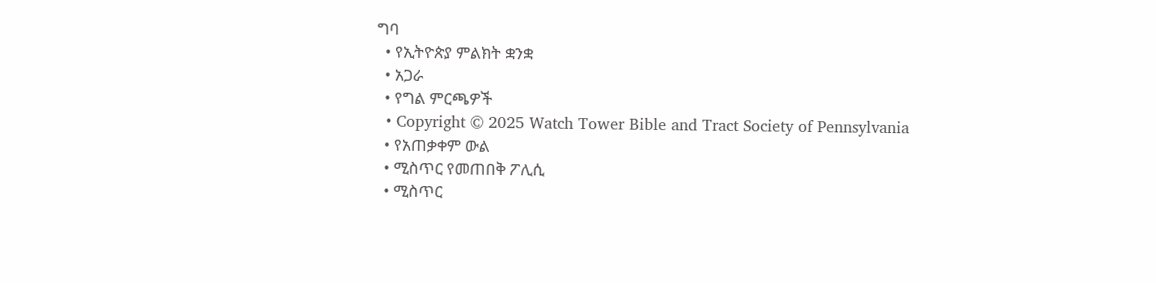ግባ
  • የኢትዮጵያ ምልክት ቋንቋ
  • አጋራ
  • የግል ምርጫዎች
  • Copyright © 2025 Watch Tower Bible and Tract Society of Pennsylvania
  • የአጠቃቀም ውል
  • ሚስጥር የመጠበቅ ፖሊሲ
  • ሚስጥር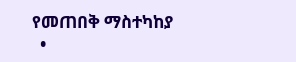የመጠበቅ ማስተካከያ
  •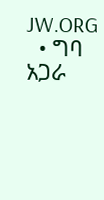JW.ORG
  • ግባ
አጋራ